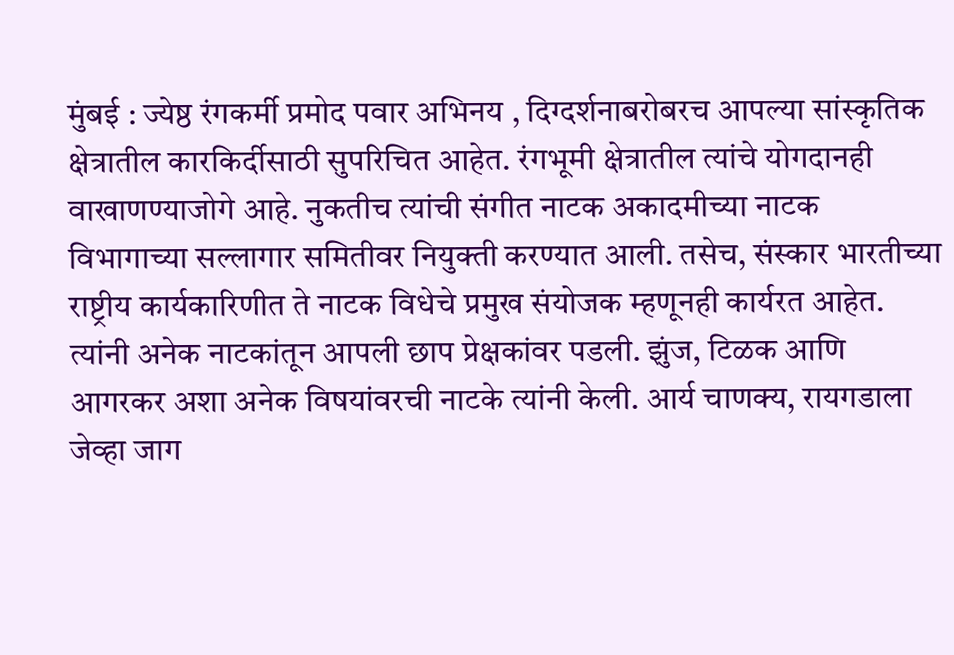मुंबई : ज्येष्ठ रंगकर्मी प्रमोद पवार अभिनय , दिग्दर्शनाबरोबरच आपल्या सांस्कृतिक क्षेत्रातील कारकिर्दीसाठी सुपरिचित आहेत. रंगभूमी क्षेत्रातील त्यांचे योगदानही वाखाणण्याजोगे आहे. नुकतीच त्यांची संगीत नाटक अकादमीच्या नाटक विभागाच्या सल्लागार समितीवर नियुक्ती करण्यात आली. तसेच, संस्कार भारतीच्या राष्ट्रीय कार्यकारिणीत ते नाटक विधेचे प्रमुख संयोजक म्हणूनही कार्यरत आहेत.
त्यांनी अनेक नाटकांतून आपली छाप प्रेक्षकांवर पडली. झुंज, टिळक आणि आगरकर अशा अनेक विषयांवरची नाटके त्यांनी केली. आर्य चाणक्य, रायगडाला जेव्हा जाग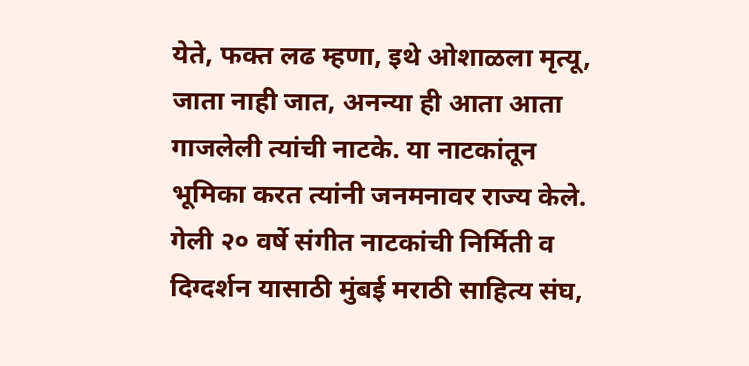येते, फक्त लढ म्हणा, इथे ओशाळला मृत्यू, जाता नाही जात, अनन्या ही आता आता गाजलेली त्यांची नाटके. या नाटकांतून भूमिका करत त्यांनी जनमनावर राज्य केले. गेली २० वर्षे संगीत नाटकांची निर्मिती व दिग्दर्शन यासाठी मुंबई मराठी साहित्य संघ,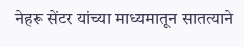नेहरू सेंटर यांच्या माध्यमातून सातत्याने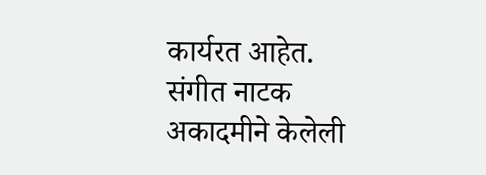कार्यरत आहेत. संगीत नाटक अकादमीने केलेली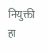नियुक्ती हा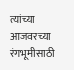त्यांच्या आजवरच्या रंगभूमीसाठी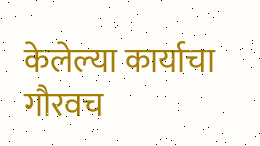केलेल्या कार्याचा गौरवच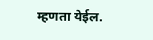म्हणता येईल.